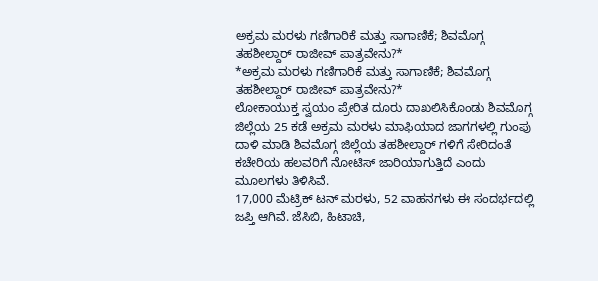ಅಕ್ರಮ ಮರಳು ಗಣಿಗಾರಿಕೆ ಮತ್ತು ಸಾಗಾಣಿಕೆ; ಶಿವಮೊಗ್ಗ ತಹಶೀಲ್ದಾರ್ ರಾಜೀವ್ ಪಾತ್ರವೇನು?*
*ಅಕ್ರಮ ಮರಳು ಗಣಿಗಾರಿಕೆ ಮತ್ತು ಸಾಗಾಣಿಕೆ; ಶಿವಮೊಗ್ಗ ತಹಶೀಲ್ದಾರ್ ರಾಜೀವ್ ಪಾತ್ರವೇನು?*
ಲೋಕಾಯುಕ್ತ ಸ್ವಯಂ ಪ್ರೇರಿತ ದೂರು ದಾಖಲಿಸಿಕೊಂಡು ಶಿವಮೊಗ್ಗ ಜಿಲ್ಲೆಯ 25 ಕಡೆ ಅಕ್ರಮ ಮರಳು ಮಾಫಿಯಾದ ಜಾಗಗಳಲ್ಲಿ ಗುಂಪು ದಾಳಿ ಮಾಡಿ ಶಿವಮೊಗ್ಗ ಜಿಲ್ಲೆಯ ತಹಶೀಲ್ದಾರ್ ಗಳಿಗೆ ಸೇರಿದಂತೆ ಕಚೇರಿಯ ಹಲವರಿಗೆ ನೋಟಿಸ್ ಜಾರಿಯಾಗುತ್ತಿದೆ ಎಂದು ಮೂಲಗಳು ತಿಳಿಸಿವೆ.
17,000 ಮೆಟ್ರಿಕ್ ಟನ್ ಮರಳು, 52 ವಾಹನಗಳು ಈ ಸಂದರ್ಭದಲ್ಲಿ ಜಪ್ತಿ ಆಗಿವೆ. ಜೆಸಿಬಿ, ಹಿಟಾಚಿ,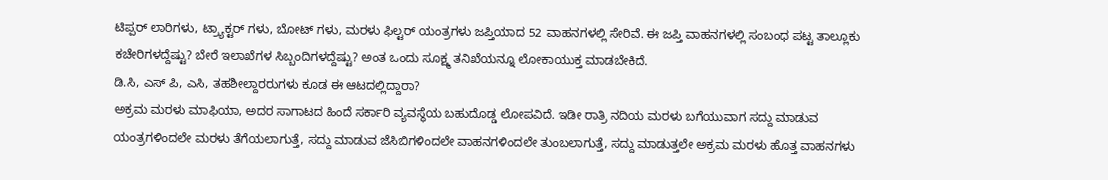ಟಿಪ್ಪರ್ ಲಾರಿಗಳು, ಟ್ರ್ಯಾಕ್ಟರ್ ಗಳು, ಬೋಟ್ ಗಳು, ಮರಳು ಫಿಲ್ಟರ್ ಯಂತ್ರಗಳು ಜಪ್ತಿಯಾದ 52 ವಾಹನಗಳಲ್ಲಿ ಸೇರಿವೆ. ಈ ಜಪ್ತಿ ವಾಹನಗಳಲ್ಲಿ ಸಂಬಂಧ ಪಟ್ಟ ತಾಲ್ಲೂಕು ಕಚೇರಿಗಳದ್ದೆಷ್ಟು? ಬೇರೆ ಇಲಾಖೆಗಳ ಸಿಬ್ಬಂದಿಗಳದ್ದೆಷ್ಟು? ಅಂತ ಒಂದು ಸೂಕ್ಷ್ಮ ತನಿಖೆಯನ್ನೂ ಲೋಕಾಯುಕ್ತ ಮಾಡಬೇಕಿದೆ.
ಡಿ.ಸಿ, ಎಸ್ ಪಿ, ಎಸಿ, ತಹಶೀಲ್ದಾರರುಗಳು ಕೂಡ ಈ ಆಟದಲ್ಲಿದ್ದಾರಾ?
ಅಕ್ರಮ ಮರಳು ಮಾಫಿಯಾ, ಅದರ ಸಾಗಾಟದ ಹಿಂದೆ ಸರ್ಕಾರಿ ವ್ಯವಸ್ಥೆಯ ಬಹುದೊಡ್ಡ ಲೋಪವಿದೆ. ಇಡೀ ರಾತ್ರಿ ನದಿಯ ಮರಳು ಬಗೆಯುವಾಗ ಸದ್ದು ಮಾಡುವ ಯಂತ್ರಗಳಿಂದಲೇ ಮರಳು ತೆಗೆಯಲಾಗುತ್ತೆ, ಸದ್ದು ಮಾಡುವ ಜೆಸಿಬಿಗಳಿಂದಲೇ ವಾಹನಗಳಿಂದಲೇ ತುಂಬಲಾಗುತ್ತೆ, ಸದ್ದು ಮಾಡುತ್ತಲೇ ಅಕ್ರಮ ಮರಳು ಹೊತ್ತ ವಾಹನಗಳು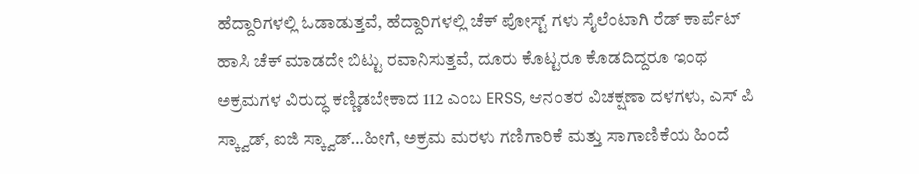ಹೆದ್ದಾರಿಗಳಲ್ಲಿ ಓಡಾಡುತ್ತವೆ, ಹೆದ್ದಾರಿಗಳಲ್ಲಿ ಚೆಕ್ ಪೋಸ್ಟ್ ಗಳು ಸೈಲೆಂಟಾಗಿ ರೆಡ್ ಕಾರ್ಪೆಟ್ ಹಾಸಿ ಚೆಕ್ ಮಾಡದೇ ಬಿಟ್ಟು ರವಾನಿಸುತ್ತವೆ, ದೂರು ಕೊಟ್ಟರೂ ಕೊಡದಿದ್ದರೂ ಇಂಥ ಅಕ್ರಮಗಳ ವಿರುದ್ಧ ಕಣ್ಣಿಡಬೇಕಾದ 112 ಎಂಬ ERSS, ಆನಂತರ ವಿಚಕ್ಷಣಾ ದಳಗಳು, ಎಸ್ ಪಿ ಸ್ಕ್ವಾಡ್, ಐಜಿ ಸ್ಕ್ವಾಡ್…ಹೀಗೆ, ಅಕ್ರಮ ಮರಳು ಗಣಿಗಾರಿಕೆ ಮತ್ತು ಸಾಗಾಣಿಕೆಯ ಹಿಂದೆ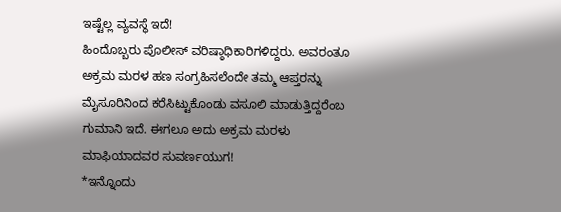ಇಷ್ಟೆಲ್ಲ ವ್ಯವಸ್ಥೆ ಇದೆ!
ಹಿಂದೊಬ್ಬರು ಪೊಲೀಸ್ ವರಿಷ್ಠಾಧಿಕಾರಿಗಳಿದ್ದರು. ಅವರಂತೂ ಅಕ್ರಮ ಮರಳ ಹಣ ಸಂಗ್ರಹಿಸಲೆಂದೇ ತಮ್ಮ ಆಪ್ತರನ್ನು ಮೈಸೂರಿನಿಂದ ಕರೆಸಿಟ್ಟುಕೊಂಡು ವಸೂಲಿ ಮಾಡುತ್ತಿದ್ದರೆಂಬ ಗುಮಾನಿ ಇದೆ. ಈಗಲೂ ಅದು ಅಕ್ರಮ ಮರಳು ಮಾಫಿಯಾದವರ ಸುವರ್ಣಯುಗ!
*ಇನ್ನೊಂದು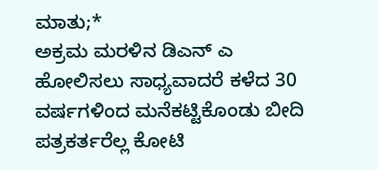ಮಾತು;*
ಅಕ್ರಮ ಮರಳಿನ ಡಿಎನ್ ಎ ಹೋಲಿಸಲು ಸಾಧ್ಯವಾದರೆ ಕಳೆದ 30 ವರ್ಷಗಳಿಂದ ಮನೆಕಟ್ಟಿಕೊಂಡು ಬೀದಿ ಪತ್ರಕರ್ತರೆಲ್ಲ ಕೋಟಿ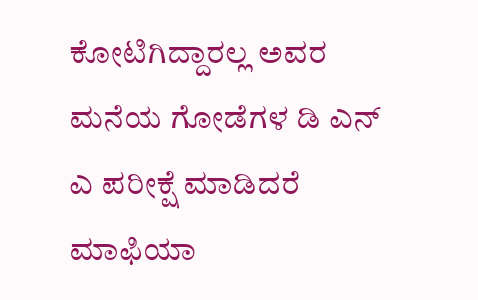ಕೋಟಿಗಿದ್ದಾರಲ್ಲ ಅವರ ಮನೆಯ ಗೋಡೆಗಳ ಡಿ ಎನ್ ಎ ಪರೀಕ್ಷೆ ಮಾಡಿದರೆ ಮಾಫಿಯಾ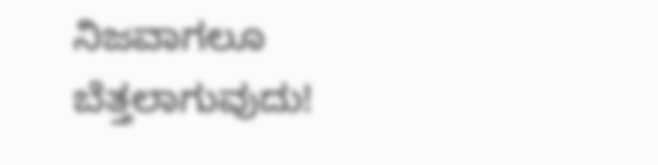ನಿಜವಾಗಲೂ ಬೆತ್ತಲಾಗುವುದು!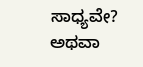ಸಾಧ್ಯವೇ? ಅಥವಾ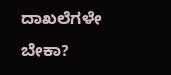ದಾಖಲೆಗಳೇ ಬೇಕಾ?